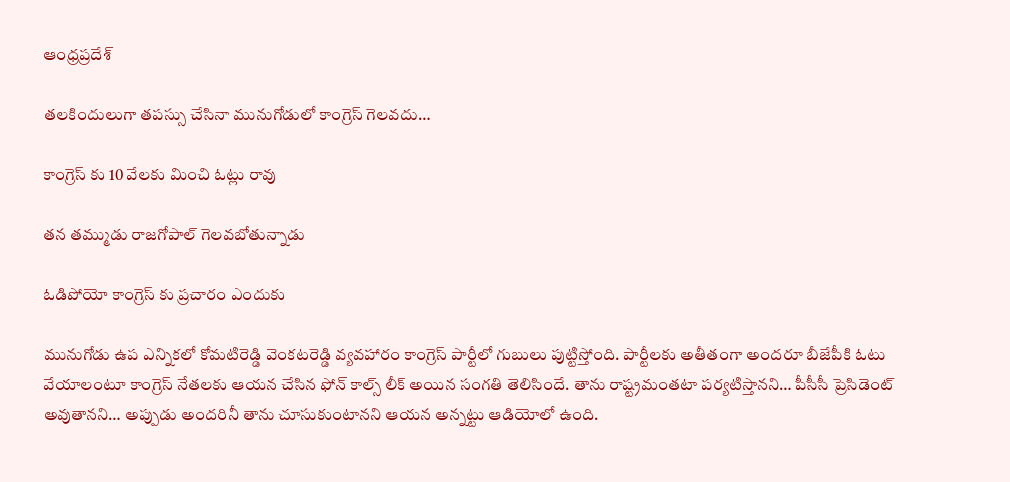ఆంధ్రప్రదేశ్

తలకిందులుగా తపస్సు చేసినా మునుగోడులో కాంగ్రెస్ గెలవదు…

కాంగ్రెస్ కు 10 వేలకు మించి ఓట్లు రావు

తన తమ్ముడు రాజగోపాల్ గెలవబోతున్నాడు

ఓడిపోయో కాంగ్రెస్ కు ప్రచారం ఎందుకు

మునుగోడు ఉప ఎన్నికలో కోమటిరెడ్డి వెంకటరెడ్డి వ్యవహారం కాంగ్రెస్ పార్టీలో గుబులు పుట్టిస్తోంది. పార్టీలకు అతీతంగా అందరూ బీజేపీకి ఓటు వేయాలంటూ కాంగ్రెస్ నేతలకు ఆయన చేసిన ఫోన్ కాల్స్ లీక్ అయిన సంగతి తెలిసిందే. తాను రాష్ట్రమంతటా పర్యటిస్తానని… పీసీసీ ప్రెసిడెంట్ అవుతానని… అప్పుడు అందరినీ తాను చూసుకుంటానని ఆయన అన్నట్టు ఆడియోలో ఉంది.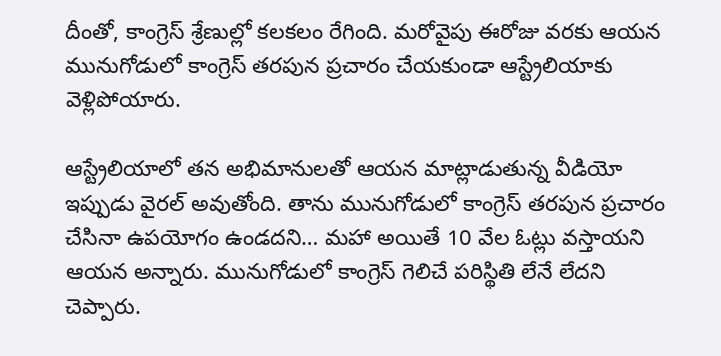దీంతో, కాంగ్రెస్ శ్రేణుల్లో కలకలం రేగింది. మరోవైపు ఈరోజు వరకు ఆయన మునుగోడులో కాంగ్రెస్ తరపున ప్రచారం చేయకుండా ఆస్ట్రేలియాకు వెళ్లిపోయారు.

ఆస్ట్రేలియాలో తన అభిమానులతో ఆయన మాట్లాడుతున్న వీడియో ఇప్పుడు వైరల్ అవుతోంది. తాను మునుగోడులో కాంగ్రెస్ తరపున ప్రచారం చేసినా ఉపయోగం ఉండదని… మహా అయితే 10 వేల ఓట్లు వస్తాయని ఆయన అన్నారు. మునుగోడులో కాంగ్రెస్ గెలిచే పరిస్థితి లేనే లేదని చెప్పారు.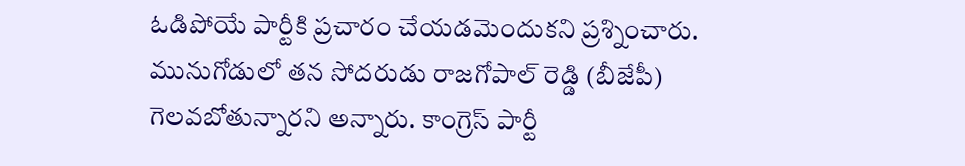ఓడిపోయే పార్టీకి ప్రచారం చేయడమెందుకని ప్రశ్నించారు. మునుగోడులో తన సోదరుడు రాజగోపాల్ రెడ్డి (బీజేపీ) గెలవబోతున్నారని అన్నారు. కాంగ్రెస్ పార్టీ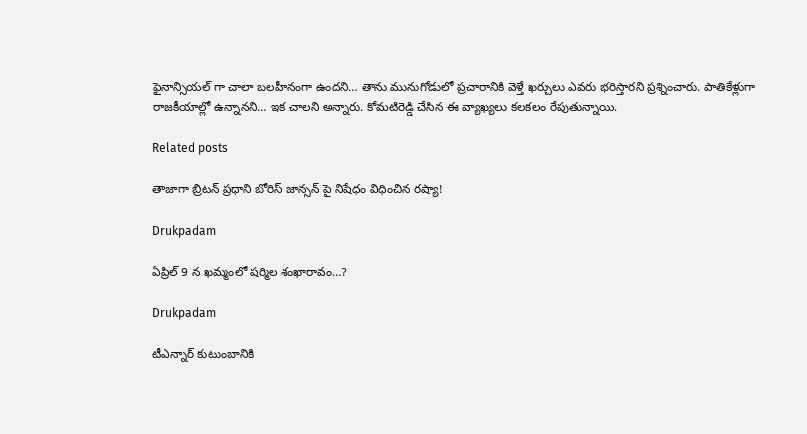ఫైనాన్సియల్ గా చాలా బలహీనంగా ఉందని… తాను మునుగోడులో ప్రచారానికి వెళ్తే ఖర్చులు ఎవరు భరిస్తారని ప్రశ్నించారు. పాతికేళ్లుగా రాజకీయాల్లో ఉన్నానని… ఇక చాలని అన్నారు. కోమటిరెడ్డి చేసిన ఈ వ్యాఖ్యలు కలకలం రేపుతున్నాయి.

Related posts

తాజాగా బ్రిటన్ ప్రధాని బోరిస్ జాన్సన్ పై నిషేధం విధించిన రష్యా!

Drukpadam

ఏప్రిల్ 9 న ఖమ్మంలో షర్మిల శంఖారావం…?

Drukpadam

టీఎన్నార్ కుటుంబానికి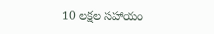10 లక్షల సహాయం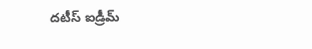దటీస్ ఐడ్రీమ్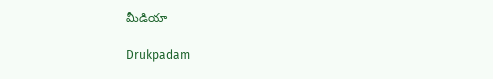మీడియా

Drukpadam